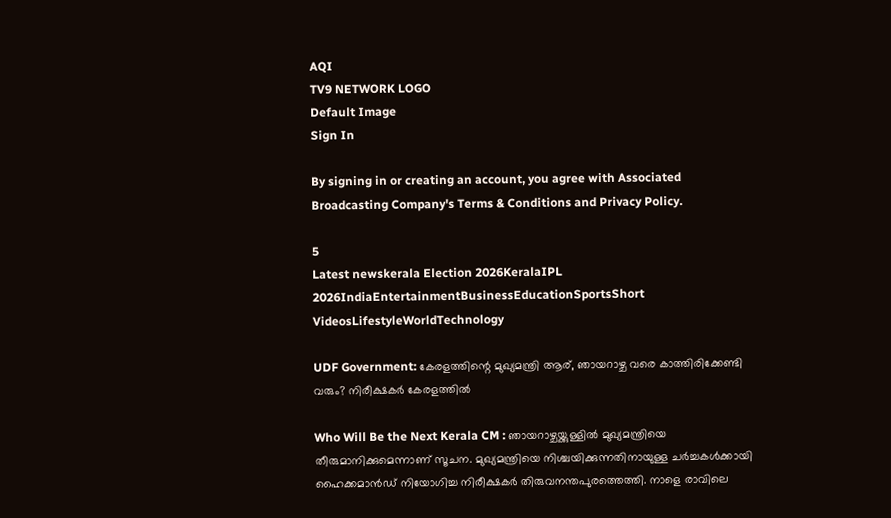AQI
TV9 NETWORK LOGO
Default Image
Sign In

By signing in or creating an account, you agree with Associated Broadcasting Company's Terms & Conditions and Privacy Policy.

5
Latest newskerala Election 2026KeralaIPL 2026IndiaEntertainmentBusinessEducationSportsShort VideosLifestyleWorldTechnology

UDF Government: കേരളത്തിന്റെ മുഖ്യമന്ത്രി ആര്, ഞായറാഴ്ച വരെ കാത്തിരിക്കേണ്ടി വരും? നിരീക്ഷകർ കേരളത്തിൽ

Who Will Be the Next Kerala CM : ഞായറാഴ്ചയ്ക്കുള്ളിൽ മുഖ്യമന്ത്രിയെ തീരുമാനിക്കുമെന്നാണ് സൂചന. മുഖ്യമന്ത്രിയെ നിശ്ചയിക്കുന്നതിനായുള്ള ചർച്ചകൾക്കായി ഹൈക്കമാൻഡ് നിയോഗിച്ച നിരീക്ഷകർ തിരുവനന്തപുരത്തെത്തി. നാളെ രാവിലെ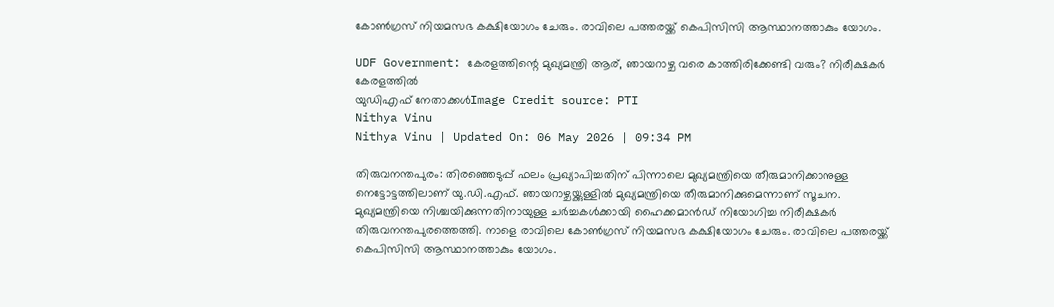കോൺഗ്രസ് നിയമസഭ കക്ഷിയോഗം ചേരും. രാവിലെ പത്തരയ്ക്ക് കെപിസിസി ആസ്ഥാനത്താകും യോഗം.

UDF Government: കേരളത്തിന്റെ മുഖ്യമന്ത്രി ആര്, ഞായറാഴ്ച വരെ കാത്തിരിക്കേണ്ടി വരും? നിരീക്ഷകർ കേരളത്തിൽ
യുഡിഎഫ് നേതാക്കൾImage Credit source: PTI
Nithya Vinu
Nithya Vinu | Updated On: 06 May 2026 | 09:34 PM

തിരുവനന്തപുരം: തിരഞ്ഞെടുപ്പ് ഫലം പ്രഖ്യാപിച്ചതിന് പിന്നാലെ മുഖ്യമന്ത്രിയെ തീരുമാനിക്കാനുള്ള നെട്ടോട്ടത്തിലാണ് യു.ഡി.എഫ്. ഞായറാഴ്ചയ്ക്കുള്ളിൽ മുഖ്യമന്ത്രിയെ തീരുമാനിക്കുമെന്നാണ് സൂചന. മുഖ്യമന്ത്രിയെ നിശ്ചയിക്കുന്നതിനായുള്ള ചർച്ചകൾക്കായി ഹൈക്കമാൻഡ് നിയോഗിച്ച നിരീക്ഷകർ തിരുവനന്തപുരത്തെത്തി. നാളെ രാവിലെ കോൺഗ്രസ് നിയമസഭ കക്ഷിയോഗം ചേരും. രാവിലെ പത്തരയ്ക്ക് കെപിസിസി ആസ്ഥാനത്താകും യോഗം.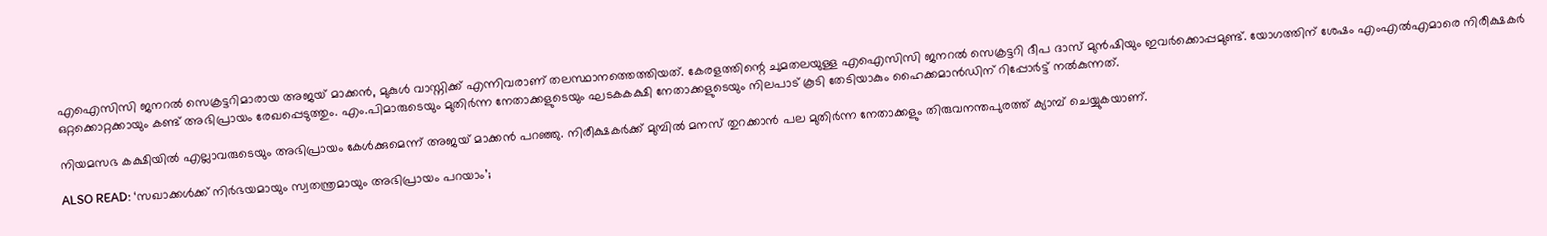എഐസിസി ജനറൽ സെക്രട്ടറിമാരായ അജയ് മാക്കൻ, മുകുൾ വാസ്നിക്ക് എന്നിവരാണ് തലസ്ഥാനത്തെത്തിയത്. കേരളത്തിന്റെ ചുമതലയുള്ള എഐസിസി ജനറൽ സെക്രട്ടറി ദീപ ദാസ് മുൻഷിയും ഇവർക്കൊപ്പമുണ്ട്. യോഗത്തിന് ശേഷം എംഎൽഎമാരെ നിരീക്ഷകർ ഒറ്റക്കൊറ്റക്കായും കണ്ട് അഭിപ്രായം രേഖപ്പെടുത്തും. എം.പിമാരുടെയും മുതിർന്ന നേതാക്കളുടെയും ഘടകകക്ഷി നേതാക്കളുടെയും നിലപാട് കൂടി തേടിയാകും ഹൈക്കമാൻഡിന് റിപ്പോർട്ട് നൽകുന്നത്.

നിയമസഭ കക്ഷിയിൽ എല്ലാവരുടെയും അഭിപ്രായം കേൾക്കുമെന്ന് അജയ് മാക്കൻ പറഞ്ഞു. നിരീക്ഷകർക്ക് മുമ്പിൽ മനസ് തുറക്കാൻ പല മുതിർന്ന നേതാക്കളും തിരുവനന്തപുരത്ത് ക്യാമ്പ് ചെയ്യുകയാണ്.

ALSO READ: ‘സഖാക്കൾക്ക് നിർഭയമായും സ്വതന്ത്രമായും അഭിപ്രായം പറയാം’;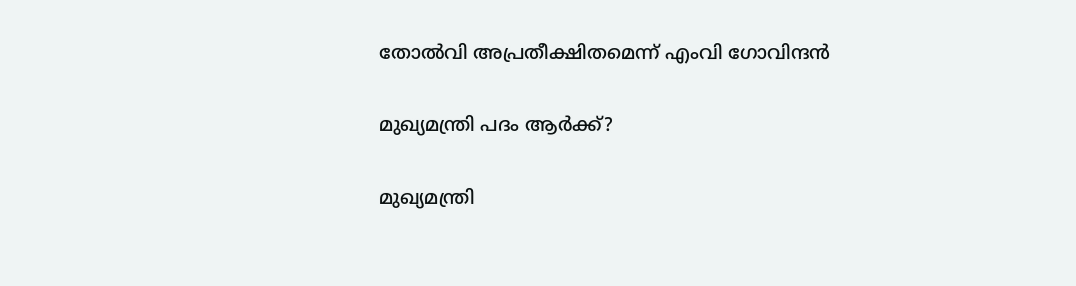തോൽവി അപ്രതീക്ഷിതമെന്ന് എംവി ഗോവിന്ദൻ

മുഖ്യമന്ത്രി പദം ആർക്ക്?

മുഖ്യമന്ത്രി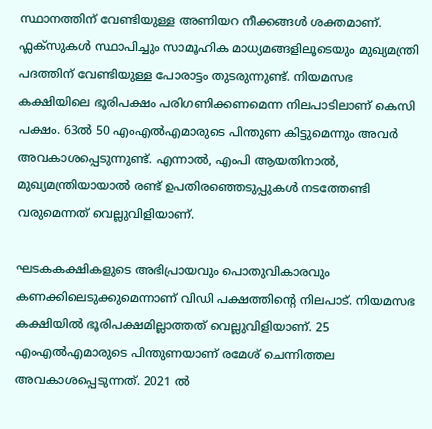സ്ഥാനത്തിന് വേണ്ടിയുള്ള അണിയറ നീക്കങ്ങൾ ശക്തമാണ്. ഫ്ലക്സുകൾ സ്ഥാപിച്ചും സാമൂഹിക മാധ്യമങ്ങളിലൂടെയും മുഖ്യമന്ത്രി പദത്തിന് വേണ്ടിയുള്ള പോരാട്ടം തുടരുന്നുണ്ട്. നിയമസഭ കക്ഷിയിലെ ഭൂരിപക്ഷം പരിഗണിക്കണമെന്ന നിലപാടിലാണ് കെസി പക്ഷം. 63ൽ 50 എംഎൽഎമാരുടെ പിന്തുണ കിട്ടുമെന്നും അവർ അവകാശപ്പെടുന്നുണ്ട്. എന്നാൽ, എംപി ആയതിനാൽ, മുഖ്യമന്ത്രിയായാൽ രണ്ട് ഉപതിരഞ്ഞെടുപ്പുകൾ നടത്തേണ്ടി വരുമെന്നത് വെല്ലുവിളിയാണ്.

ഘടകകക്ഷികളുടെ അഭിപ്രായവും പൊതുവികാരവും കണക്കിലെടുക്കുമെന്നാണ് വിഡി പക്ഷത്തിന്റെ നിലപാട്. നിയമസഭ കക്ഷിയിൽ ഭൂരിപക്ഷമില്ലാത്തത് വെല്ലുവിളിയാണ്. 25 എംഎൽഎമാരുടെ പിന്തുണയാണ് രമേശ് ചെന്നിത്തല അവകാശപ്പെടുന്നത്. 2021 ൽ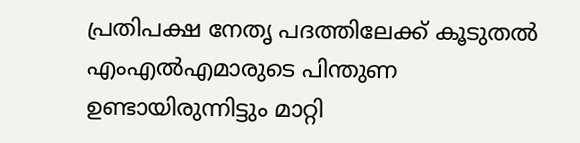പ്രതിപക്ഷ നേതൃ പദത്തിലേക്ക് കൂടുതൽ എംഎൽഎമാരുടെ പിന്തുണ ഉണ്ടായിരുന്നിട്ടും മാറ്റി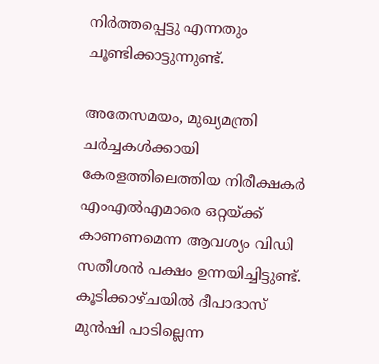നിർത്തപ്പെട്ടു എന്നതും ചൂണ്ടിക്കാട്ടുന്നുണ്ട്.

അതേസമയം, മുഖ്യമന്ത്രി ചർച്ചകൾക്കായി കേരളത്തിലെത്തിയ നിരീക്ഷകർ എംഎൽഎമാരെ ഒറ്റയ്ക്ക് കാണണമെന്ന ആവശ്യം വിഡി സതീശൻ പക്ഷം ഉന്നയിച്ചിട്ടുണ്ട്. കൂടിക്കാഴ്ചയിൽ ദീപാദാസ് മുൻഷി പാടില്ലെന്ന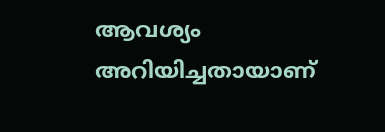ആവശ്യം അറിയിച്ചതായാണ്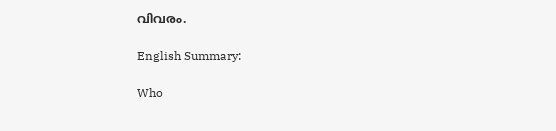വിവരം.

English Summary:

Who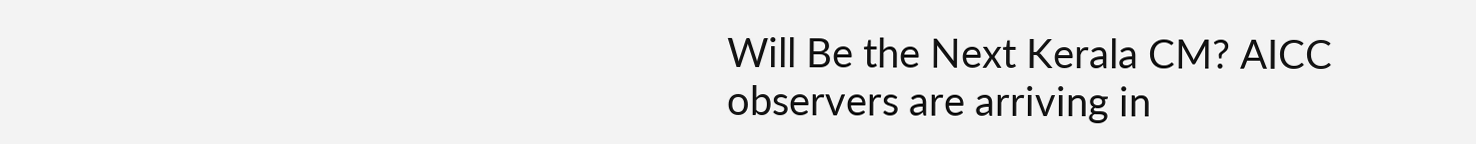Will Be the Next Kerala CM? AICC observers are arriving in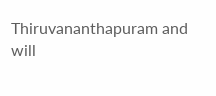Thiruvananthapuram and will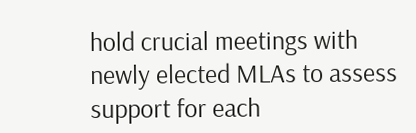hold crucial meetings with newly elected MLAs to assess support for each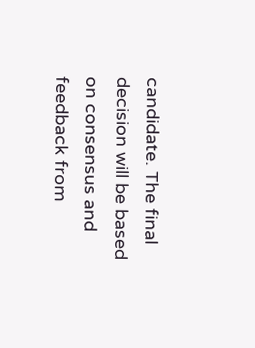candidate. The final decision will be based on consensus and feedback from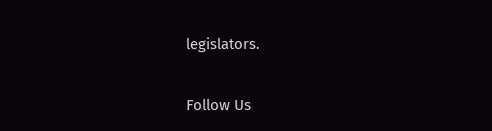legislators.

Follow Us